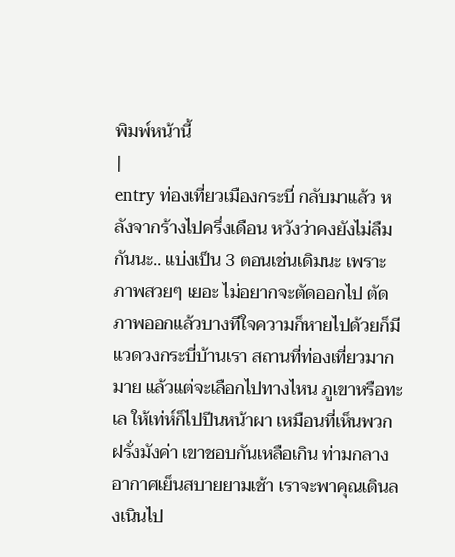พิมพ์หน้านี้
|
entry ท่องเที่ยวเมืองกระบี่ กลับมาแล้ว หลังจากร้างไปครึ่งเดือน หวังว่าคงยังไม่ลืมกันนะ.. แบ่งเป็น 3 ตอนเช่นเดิมนะ เพราะภาพสวยๆ เยอะ ไม่อยากจะตัดออกไป ตัดภาพออกแล้วบางทีใจความก็หายไปด้วยก็มี แวดวงกระบี่บ้านเรา สถานที่ท่องเที่ยวมากมาย แล้วแต่จะเลือกไปทางไหน ภูเขาหรือทะเล ให้เท่ห์ก็ไปปีนหน้าผา เหมือนที่เห็นพวกฝรั่งมังค่า เขาชอบกันเหลือเกิน ท่ามกลางอากาศเย็นสบายยามเช้า เราจะพาคุณเดินลงเนินไป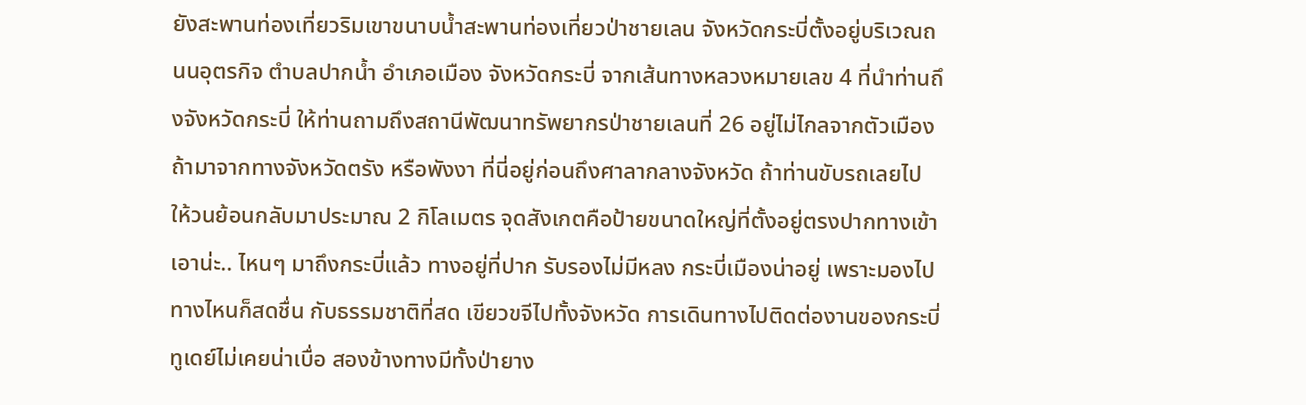ยังสะพานท่องเที่ยวริมเขาขนาบน้ำสะพานท่องเที่ยวป่าชายเลน จังหวัดกระบี่ตั้งอยู่บริเวณถนนอุตรกิจ ตำบลปากน้ำ อำเภอเมือง จังหวัดกระบี่ จากเส้นทางหลวงหมายเลข 4 ที่นำท่านถึงจังหวัดกระบี่ ให้ท่านถามถึงสถานีพัฒนาทรัพยากรป่าชายเลนที่ 26 อยู่ไม่ไกลจากตัวเมือง ถ้ามาจากทางจังหวัดตรัง หรือพังงา ที่นี่อยู่ก่อนถึงศาลากลางจังหวัด ถ้าท่านขับรถเลยไป ให้วนย้อนกลับมาประมาณ 2 กิโลเมตร จุดสังเกตคือป้ายขนาดใหญ่ที่ตั้งอยู่ตรงปากทางเข้า เอาน่ะ.. ไหนๆ มาถึงกระบี่แล้ว ทางอยู่ที่ปาก รับรองไม่มีหลง กระบี่เมืองน่าอยู่ เพราะมองไปทางไหนก็สดชื่น กับธรรมชาติที่สด เขียวขจีไปทั้งจังหวัด การเดินทางไปติดต่องานของกระบี่ทูเดย์ไม่เคยน่าเบื่อ สองข้างทางมีทั้งป่ายาง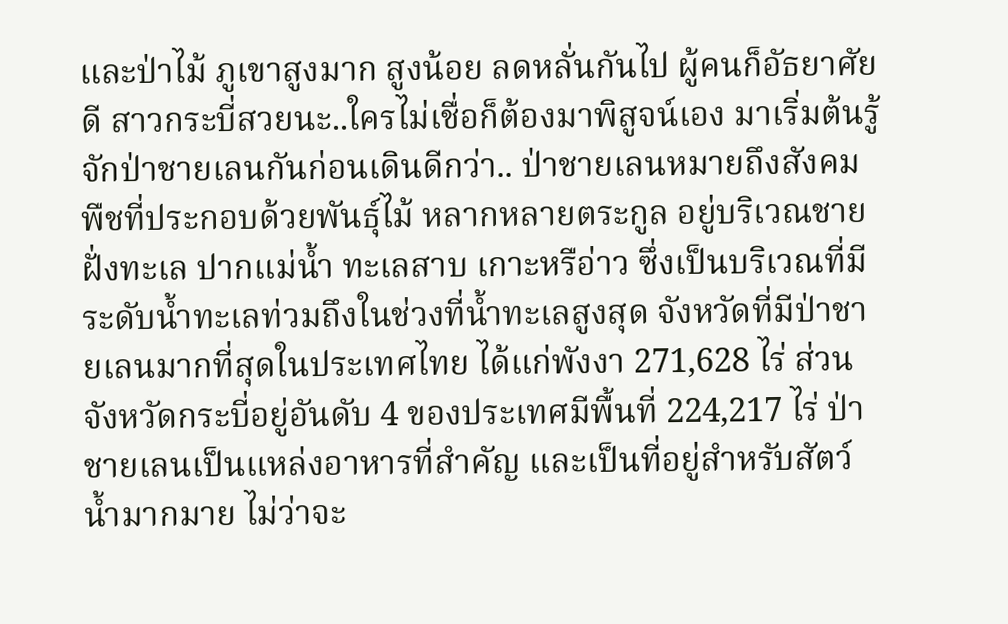และป่าไม้ ภูเขาสูงมาก สูงน้อย ลดหลั่นกันไป ผู้คนก็อัธยาศัยดี สาวกระบี่สวยนะ..ใครไม่เชื่อก็ต้องมาพิสูจน์เอง มาเริ่มต้นรู้จักป่าชายเลนกันก่อนเดินดีกว่า.. ป่าชายเลนหมายถึงสังคมพืชที่ประกอบด้วยพันธุ์ไม้ หลากหลายตระกูล อยู่บริเวณชายฝั่งทะเล ปากแม่น้ำ ทะเลสาบ เกาะหรือ่าว ซึ่งเป็นบริเวณที่มีระดับน้ำทะเลท่วมถึงในช่วงที่น้ำทะเลสูงสุด จังหวัดที่มีป่าชายเลนมากที่สุดในประเทศไทย ได้แก่พังงา 271,628 ไร่ ส่วนจังหวัดกระบี่อยู่อันดับ 4 ของประเทศมีพื้นที่ 224,217 ไร่ ป่าชายเลนเป็นแหล่งอาหารที่สำคัญ และเป็นที่อยู่สำหรับสัตว์น้ำมากมาย ไม่ว่าจะ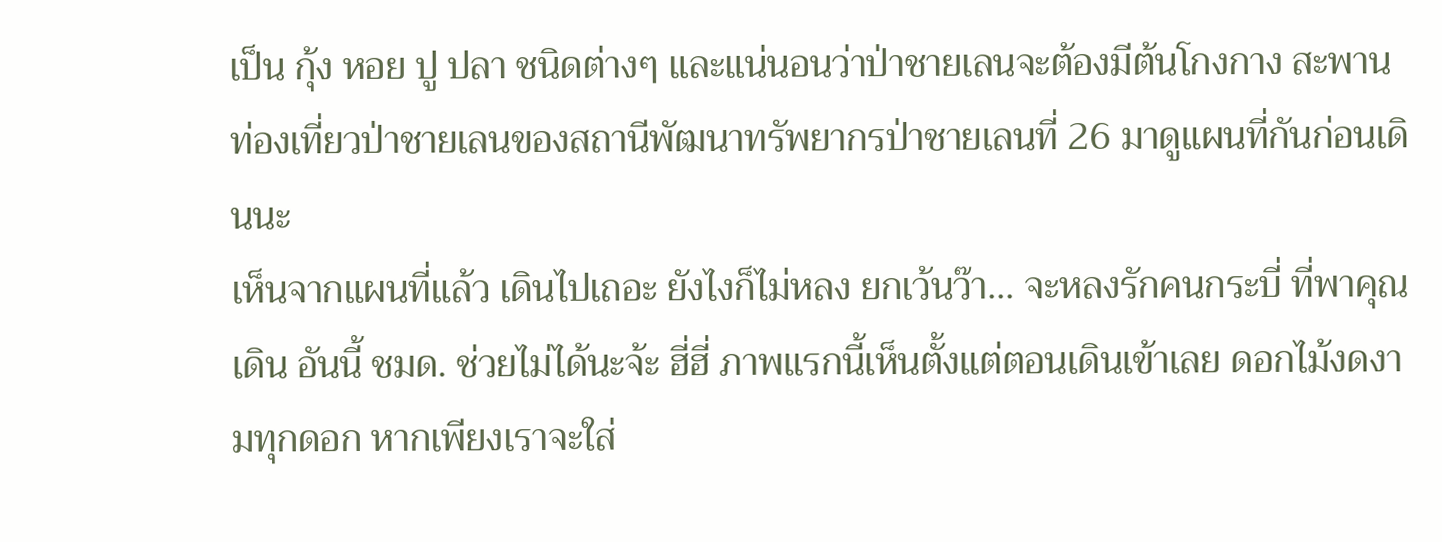เป็น กุ้ง หอย ปู ปลา ชนิดต่างๆ และแน่นอนว่าป่าชายเลนจะต้องมีต้นโกงกาง สะพานท่องเที่ยวป่าชายเลนของสถานีพัฒนาทรัพยากรป่าชายเลนที่ 26 มาดูแผนที่กันก่อนเดินนะ
เห็นจากแผนที่แล้ว เดินไปเถอะ ยังไงก็ไม่หลง ยกเว้นว๊า... จะหลงรักคนกระบี่ ที่พาคุณเดิน อันนี้ ชมด. ช่วยไม่ได้นะจ้ะ ฮี่ฮี่ ภาพแรกนี้เห็นตั้งแต่ตอนเดินเข้าเลย ดอกไม้งดงามทุกดอก หากเพียงเราจะใส่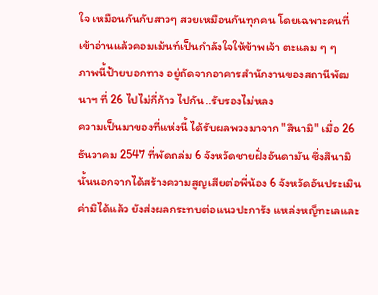ใจ เหมือนกันกับสาวๆ สวยเหมือนกันทุกคน โดยเฉพาะคนที่เข้าอ่านแล้วคอมเม้นท์เป็นกำลังใจให้ข้าพเจ้า ตะแลม ๆ ๆ
ภาพนี้ป้ายบอกทาง อยู่ถัดจากอาคารสำนักงานของสถานีพัฒนาฯ ที่ 26 ไปไม่กี่ก้าว ไปกัน..รับรองไม่หลง
ความเป็นมาของที่แห่งนี้ ได้รับผลพวงมาจาก "สึนามิ" เมื่อ 26 ธันวาคม 2547 ที่พัดถล่ม 6 จังหวัดชายฝั่งอันดามัน ซึ่งสึนามินั้นนอกจากได้สร้างความสูญเสียต่อพี่น้อง 6 จังหวัดอันประเมินค่ามิได้แล้ว ยังส่งผลกระทบต่อแนวปะการัง แหล่งหญ็ทะเลและ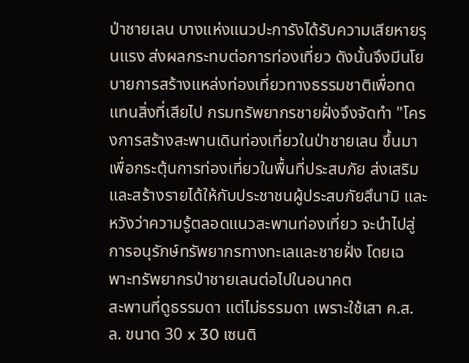ป่าชายเลน บางแห่งแนวปะการังได้รับความเสียหายรุนแรง ส่งผลกระทบต่อการท่องเที่ยว ดังนั้นจึงมีนโยบายการสร้างแหล่งท่องเที่ยวทางธรรมชาติเพื่อทดแทนสิ่งที่เสียไป กรมทรัพยากรชายฝั่งจึงจัดทำ "โครงการสร้างสะพานเดินท่องเที่ยวในป่าชายเลน ขึ้นมาเพื่อกระตุ้นการท่องเที่ยวในพื้นที่ประสบภัย ส่งเสริมและสร้างรายได้ให้กับประชาชนผู้ประสบภัยสึนามิ และหวังว่าความรู้ตลอดแนวสะพานท่องเที่ยว จะนำไปสู่การอนุรักษ์ทรัพยากรทางทะเลและชายฝั่ง โดยเฉพาะทรัพยากรป่าชายเลนต่อไปในอนาคต
สะพานที่ดูธรรมดา แต่ไม่ธรรมดา เพราะใช้เสา ค.ส.ล. ขนาด 30 x 30 เซนติ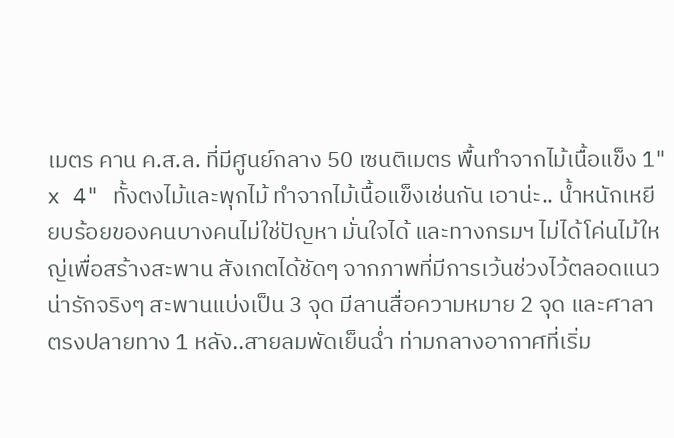เมตร คาน ค.ส.ล. ที่มีศูนย์กลาง 50 เซนติเมตร พื้นทำจากไม้เนื้อแข็ง 1" x 4" ทั้งตงไม้และพุกไม้ ทำจากไม้เนื้อแข็งเช่นกัน เอาน่ะ.. น้ำหนักเหยียบร้อยของคนบางคนไม่ใช่ปัญหา มั่นใจได้ และทางกรมฯ ไม่ได้โค่นไม้ใหญ่เพื่อสร้างสะพาน สังเกตได้ชัดๆ จากภาพที่มีการเว้นช่วงไว้ตลอดแนว น่ารักจริงๆ สะพานแบ่งเป็น 3 จุด มีลานสื่อความหมาย 2 จุด และศาลาตรงปลายทาง 1 หลัง..สายลมพัดเย็นฉ่ำ ท่ามกลางอากาศที่เริ่ม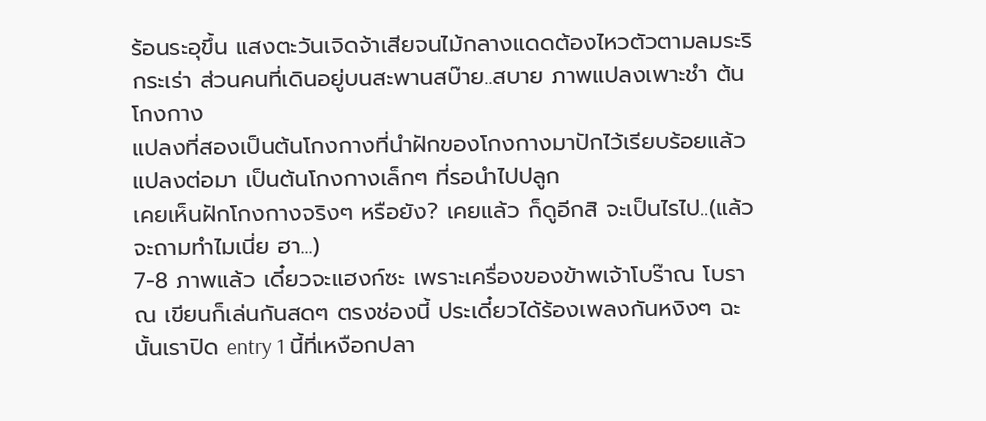ร้อนระอุขึ้น แสงตะวันเจิดจ้าเสียจนไม้กลางแดดต้องไหวตัวตามลมระริกระเร่า ส่วนคนที่เดินอยู่บนสะพานสบ๊าย..สบาย ภาพแปลงเพาะชำ ต้นโกงกาง
แปลงที่สองเป็นต้นโกงกางที่นำฝักของโกงกางมาปักไว้เรียบร้อยแล้ว
แปลงต่อมา เป็นต้นโกงกางเล็กๆ ที่รอนำไปปลูก
เคยเห็นฝักโกงกางจริงๆ หรือยัง? เคยแล้ว ก็ดูอีกสิ จะเป็นไรไป..(แล้วจะถามทำไมเนี่ย ฮา...)
7-8 ภาพแล้ว เดี๋ยวจะแฮงก์ซะ เพราะเครื่องของข้าพเจ้าโบร๊าณ โบราณ เขียนก็เล่นกันสดๆ ตรงช่องนี้ ประเดี๋ยวได้ร้องเพลงกันหงิงๆ ฉะนั้นเราปิด entry 1 นี้ที่เหงือกปลา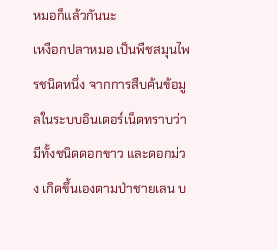หมอก็แล้วกันนะ
เหงือกปลาหมอ เป็นพืชสมุนไพรชนิดหนึ่ง จากการสืบค้นข้อมูลในระบบอินเตอร์เน็ตทราบว่า มีทั้งชนิดดอกขาว และดอกม่วง เกิดขึ้นเองตามป่าชายเลน บ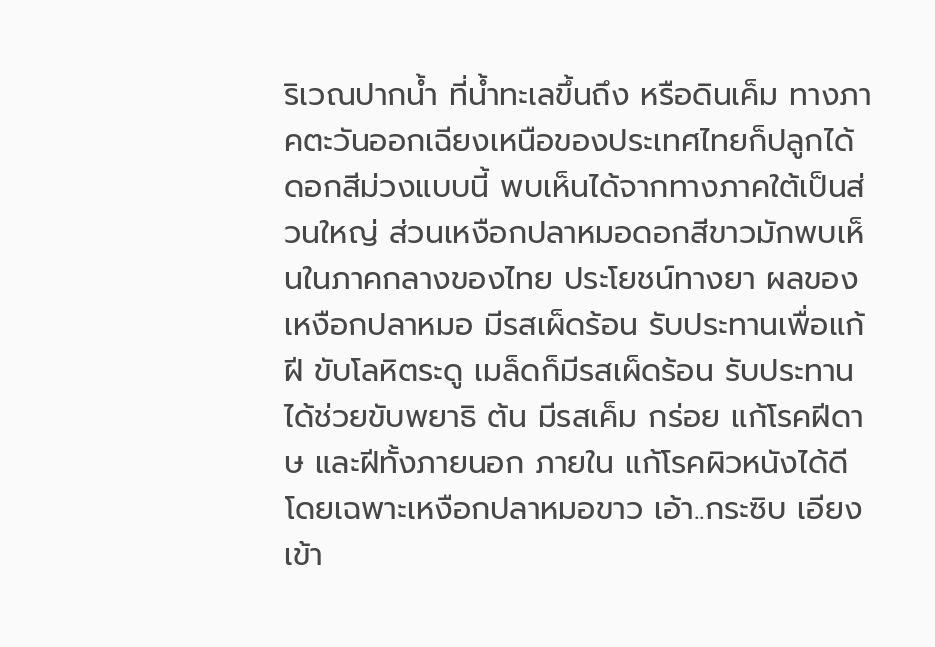ริเวณปากน้ำ ที่น้ำทะเลขึ้นถึง หรือดินเค็ม ทางภาคตะวันออกเฉียงเหนือของประเทศไทยก็ปลูกได้ ดอกสีม่วงแบบนี้ พบเห็นได้จากทางภาคใต้เป็นส่วนใหญ่ ส่วนเหงือกปลาหมอดอกสีขาวมักพบเห็นในภาคกลางของไทย ประโยชน์ทางยา ผลของเหงือกปลาหมอ มีรสเผ็ดร้อน รับประทานเพื่อแก้ฝี ขับโลหิตระดู เมล็ดก็มีรสเผ็ดร้อน รับประทานได้ช่วยขับพยาธิ ต้น มีรสเค็ม กร่อย แก้โรคฝีดาษ และฝีทั้งภายนอก ภายใน แก้โรคผิวหนังได้ดี โดยเฉพาะเหงือกปลาหมอขาว เอ้า..กระซิบ เอียงเข้า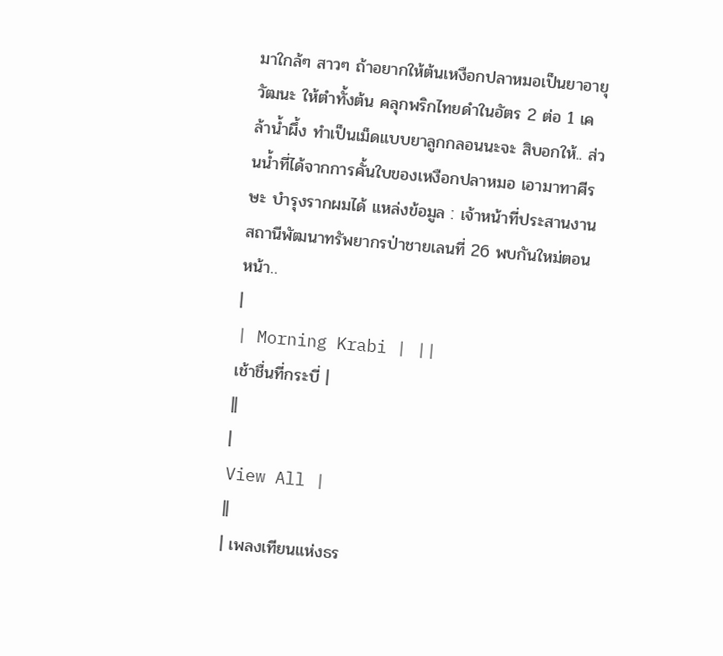มาใกล้ๆ สาวๆ ถ้าอยากให้ต้นเหงือกปลาหมอเป็นยาอายุวัฒนะ ให้ตำทั้งต้น คลุกพริกไทยดำในอัตร 2 ต่อ 1 เคล้าน้ำผึ้ง ทำเป็นเม็ดแบบยาลูกกลอนนะจะ สิบอกให้.. ส่วนน้ำที่ได้จากการคั้นใบของเหงือกปลาหมอ เอามาทาศีรษะ บำรุงรากผมได้ แหล่งข้อมูล : เจ้าหน้าที่ประสานงานสถานีพัฒนาทรัพยากรป่าชายเลนที่ 26 พบกันใหม่ตอนหน้า..
|
| Morning Krabi | ||
เช้าชื่นที่กระบี่ |
||
|
View All |
||
| เพลงเทียนแห่งธร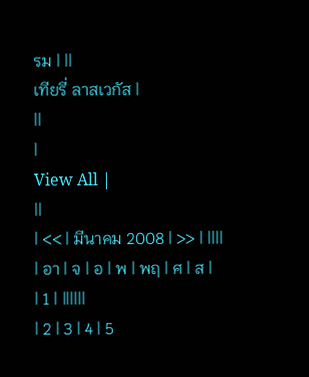รม | ||
เทียรี่ ลาสเวกัส |
||
|
View All |
||
| << | มีนาคม 2008 | >> | ||||
| อา | จ | อ | พ | พฤ | ศ | ส |
| 1 | ||||||
| 2 | 3 | 4 | 5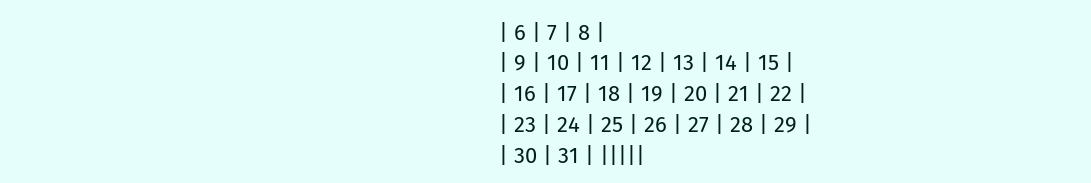| 6 | 7 | 8 |
| 9 | 10 | 11 | 12 | 13 | 14 | 15 |
| 16 | 17 | 18 | 19 | 20 | 21 | 22 |
| 23 | 24 | 25 | 26 | 27 | 28 | 29 |
| 30 | 31 | |||||